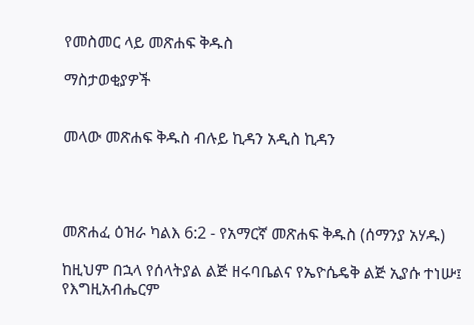የመስመር ላይ መጽሐፍ ቅዱስ

ማስታወቂያዎች


መላው መጽሐፍ ቅዱስ ብሉይ ኪዳን አዲስ ኪዳን




መጽሐፈ ዕዝራ ካልእ 6:2 - የአማርኛ መጽሐፍ ቅዱስ (ሰማንያ አሃዱ)

ከዚህም በኋላ የሰላትያል ልጅ ዘሩባቤልና የኤዮሴዴቅ ልጅ ኢያሱ ተነሡ፤ የእግዚአብሔርም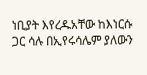ነቢያት እየረዱአቸው ከእነርሱ ጋር ሳሉ በኢየሩሳሌም ያለውን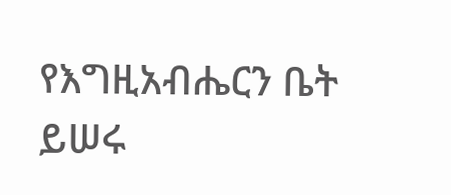የእግዚአብሔርን ቤት ይሠሩ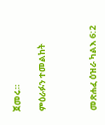ጀመሩ።

ምዕራፉን ተመልከት



መጽሐፈ ዕዝራ ካልእ 6:2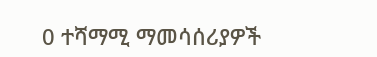0 ተሻማሚ ማመሳሰሪያዎች